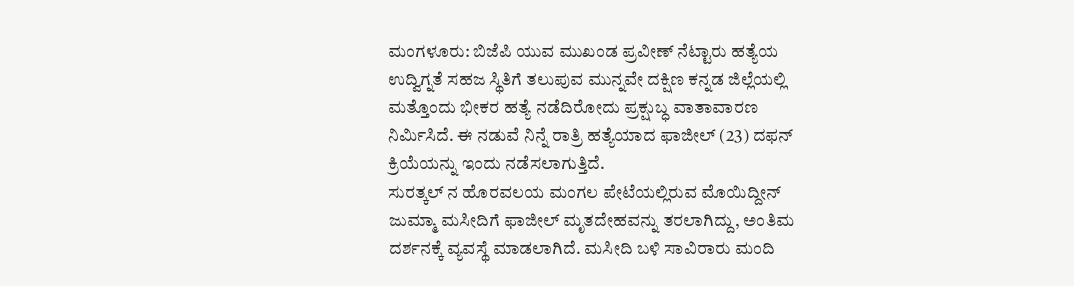ಮಂಗಳೂರು: ಬಿಜೆಪಿ ಯುವ ಮುಖಂಡ ಪ್ರವೀಣ್ ನೆಟ್ಟಾರು ಹತ್ಯೆಯ ಉದ್ವಿಗ್ನತೆ ಸಹಜ ಸ್ಥಿತಿಗೆ ತಲುಪುವ ಮುನ್ನವೇ ದಕ್ಷಿಣ ಕನ್ನಡ ಜಿಲ್ಲೆಯಲ್ಲಿ ಮತ್ತೊಂದು ಭೀಕರ ಹತ್ಯೆ ನಡೆದಿರೋದು ಪ್ರಕ್ಷುಬ್ಧ ವಾತಾವಾರಣ ನಿರ್ಮಿಸಿದೆ. ಈ ನಡುವೆ ನಿನ್ನೆ ರಾತ್ರಿ ಹತ್ಯೆಯಾದ ಫಾಜೀಲ್ (23) ದಫನ್ ಕ್ರಿಯೆಯನ್ನು ಇಂದು ನಡೆಸಲಾಗುತ್ತಿದೆ.
ಸುರತ್ಕಲ್ ನ ಹೊರವಲಯ ಮಂಗಲ ಪೇಟೆಯಲ್ಲಿರುವ ಮೊಯಿದ್ದೀನ್ ಜುಮ್ಮಾ ಮಸೀದಿಗೆ ಫಾಜೀಲ್ ಮೃತದೇಹವನ್ನು ತರಲಾಗಿದ್ದು, ಅಂತಿಮ ದರ್ಶನಕ್ಕೆ ವ್ಯವಸ್ಥೆ ಮಾಡಲಾಗಿದೆ. ಮಸೀದಿ ಬಳಿ ಸಾವಿರಾರು ಮಂದಿ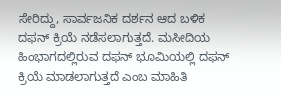ಸೇರಿದ್ದು, ಸಾರ್ವಜನಿಕ ದರ್ಶನ ಆದ ಬಳಿಕ ದಫನ್ ಕ್ರಿಯೆ ನಡೆಸಲಾಗುತ್ತದೆ. ಮಸೀದಿಯ ಹಿಂಭಾಗದಲ್ಲಿರುವ ದಫನ್ ಭೂಮಿಯಲ್ಲಿ ದಫನ್ ಕ್ರಿಯೆ ಮಾಡಲಾಗುತ್ತದೆ ಎಂಬ ಮಾಹಿತಿ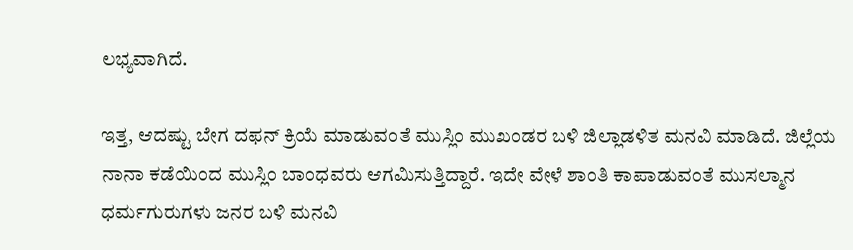ಲಭ್ಯವಾಗಿದೆ.

ಇತ್ತ, ಆದಷ್ಟು ಬೇಗ ದಫನ್ ಕ್ರಿಯೆ ಮಾಡುವಂತೆ ಮುಸ್ಲಿಂ ಮುಖಂಡರ ಬಳಿ ಜಿಲ್ಲಾಡಳಿತ ಮನವಿ ಮಾಡಿದೆ. ಜಿಲ್ಲೆಯ ನಾನಾ ಕಡೆಯಿಂದ ಮುಸ್ಲಿಂ ಬಾಂಧವರು ಆಗಮಿಸುತ್ತಿದ್ದಾರೆ. ಇದೇ ವೇಳೆ ಶಾಂತಿ ಕಾಪಾಡುವಂತೆ ಮುಸಲ್ಮಾನ ಧರ್ಮಗುರುಗಳು ಜನರ ಬಳಿ ಮನವಿ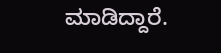ಮಾಡಿದ್ದಾರೆ.